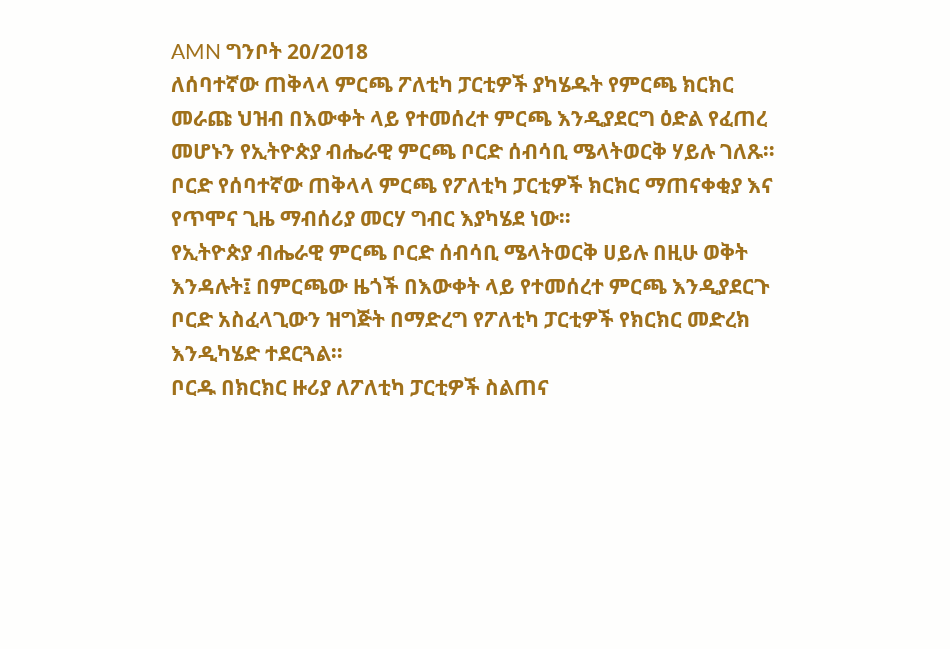AMN ግንቦት 20/2018
ለሰባተኛው ጠቅላላ ምርጫ ፖለቲካ ፓርቲዎች ያካሄዱት የምርጫ ክርክር መራጩ ህዝብ በእውቀት ላይ የተመሰረተ ምርጫ እንዲያደርግ ዕድል የፈጠረ መሆኑን የኢትዮጵያ ብሔራዊ ምርጫ ቦርድ ሰብሳቢ ሜላትወርቅ ሃይሉ ገለጹ።
ቦርድ የሰባተኛው ጠቅላላ ምርጫ የፖለቲካ ፓርቲዎች ክርክር ማጠናቀቂያ እና የጥሞና ጊዜ ማብሰሪያ መርሃ ግብር እያካሄደ ነው።
የኢትዮጵያ ብሔራዊ ምርጫ ቦርድ ሰብሳቢ ሜላትወርቅ ሀይሉ በዚሁ ወቅት እንዳሉት፤ በምርጫው ዜጎች በእውቀት ላይ የተመሰረተ ምርጫ እንዲያደርጉ ቦርድ አስፈላጊውን ዝግጅት በማድረግ የፖለቲካ ፓርቲዎች የክርክር መድረክ እንዲካሄድ ተደርጓል።
ቦርዱ በክርክር ዙሪያ ለፖለቲካ ፓርቲዎች ስልጠና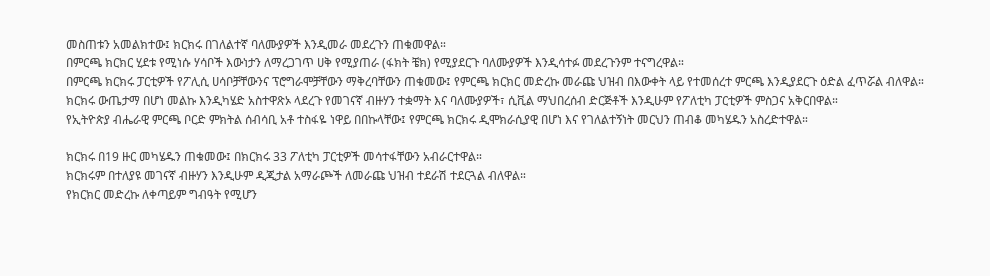መስጠቱን አመልክተው፤ ክርክሩ በገለልተኛ ባለሙያዎች እንዲመራ መደረጉን ጠቁመዋል።
በምርጫ ክርክር ሂደቱ የሚነሱ ሃሳቦች እውነታን ለማረጋገጥ ሀቅ የሚያጠራ (ፋክት ቼክ) የሚያደርጉ ባለሙያዎች እንዲሳተፉ መደረጉንም ተናግረዋል።
በምርጫ ክርክሩ ፓርቲዎች የፖሊሲ ሀሳቦቻቸውንና ፕሮግራሞቻቸውን ማቅረባቸውን ጠቁመው፤ የምርጫ ክርክር መድረኩ መራጩ ህዝብ በእውቀት ላይ የተመሰረተ ምርጫ እንዲያደርጉ ዕድል ፈጥሯል ብለዋል።
ክርክሩ ውጤታማ በሆነ መልኩ እንዲካሄድ አስተዋጽኦ ላደረጉ የመገናኛ ብዙሃን ተቋማት እና ባለሙያዎች፣ ሲቪል ማህበረሰብ ድርጅቶች እንዲሁም የፖለቲካ ፓርቲዎች ምስጋና አቅርበዋል።
የኢትዮጵያ ብሔራዊ ምርጫ ቦርድ ምክትል ሰብሳቢ አቶ ተስፋዬ ነዋይ በበኩላቸው፤ የምርጫ ክርክሩ ዲሞክራሲያዊ በሆነ እና የገለልተኝነት መርህን ጠብቆ መካሄዱን አስረድተዋል።

ክርክሩ በ19 ዙር መካሄዱን ጠቁመው፤ በክርክሩ 33 ፖለቲካ ፓርቲዎች መሳተፋቸውን አብራርተዋል።
ክርክሩም በተለያዩ መገናኛ ብዙሃን እንዲሁም ዲጂታል አማራጮች ለመራጩ ህዝብ ተደራሽ ተደርጓል ብለዋል።
የክርክር መድረኩ ለቀጣይም ግብዓት የሚሆን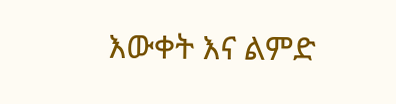እውቀት እና ልምድ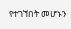የተገኘበት መሆኑን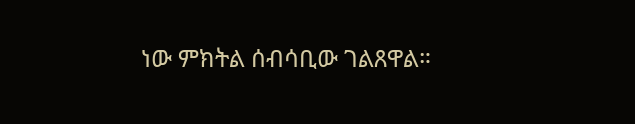ነው ምክትል ሰብሳቢው ገልጸዋል።